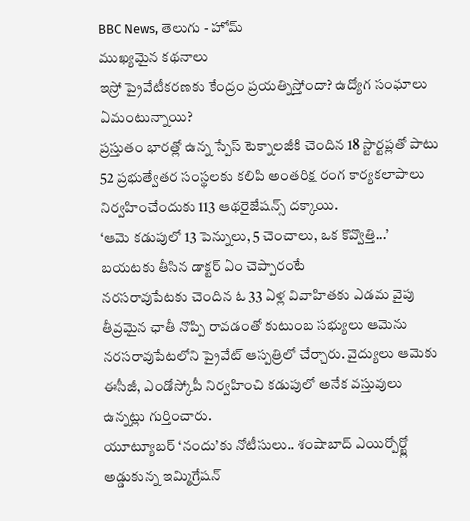BBC News, తెలుగు - హోమ్
ముఖ్యమైన కథనాలు
ఇస్రో ప్రైవేటీకరణకు కేంద్రం ప్రయత్నిస్తోందా? ఉద్యోగ సంఘాలు ఏమంటున్నాయి?
ప్రస్తుతం భారత్లో ఉన్న స్పేస్ టెక్నాలజీకి చెందిన 18 స్టార్టప్లతో పాటు 52 ప్రభుత్వేతర సంస్థలకు కలిపి అంతరిక్ష రంగ కార్యకలాపాలు నిర్వహించేందుకు 113 ఆథరైజేషన్స్ దక్కాయి.
‘ఆమె కడుపులో 13 పెన్నులు, 5 చెంచాలు, ఒక కొవ్వొత్తి...’ బయటకు తీసిన డాక్టర్ ఏం చెప్పారంటే
నరసరావుపేటకు చెందిన ఓ 33 ఏళ్ల వివాహితకు ఎడమ వైపు తీవ్రమైన ఛాతీ నొప్పి రావడంతో కుటుంబ సభ్యులు ఆమెను నరసరావుపేటలోని ప్రైవేట్ ఆస్పత్రిలో చేర్చారు. వైద్యులు ఆమెకు ఈసీజీ, ఎండోస్కోపీ నిర్వహించి కడుపులో అనేక వస్తువులు ఉన్నట్లు గుర్తించారు.
యూట్యూబర్ ‘నందు’కు నోటీసులు.. శంషాబాద్ ఎయిర్పోర్ట్లో అడ్డుకున్న ఇమ్మిగ్రేషన్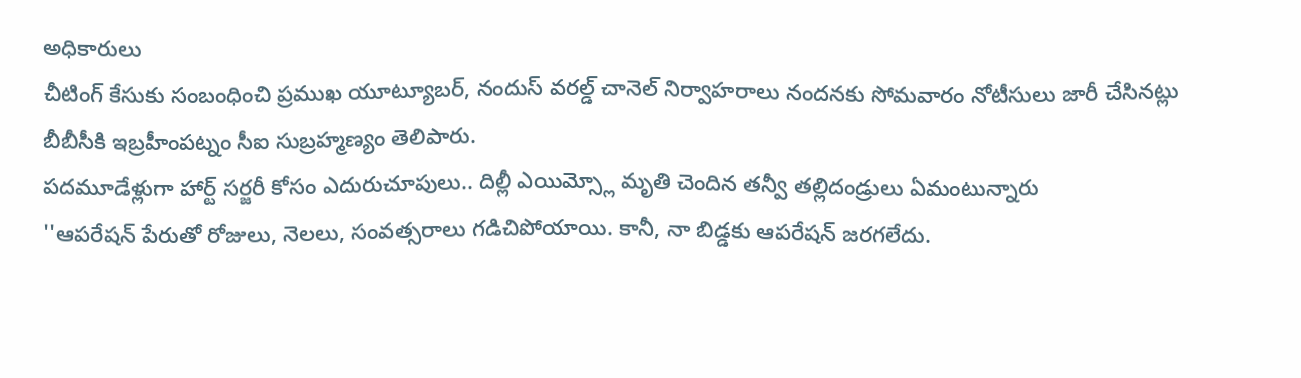అధికారులు
చీటింగ్ కేసుకు సంబంధించి ప్రముఖ యూట్యూబర్, నందుస్ వరల్డ్ చానెల్ నిర్వాహరాలు నందనకు సోమవారం నోటీసులు జారీ చేసినట్లు బీబీసీకి ఇబ్రహీంపట్నం సీఐ సుబ్రహ్మణ్యం తెలిపారు.
పదమూడేళ్లుగా హార్ట్ సర్జరీ కోసం ఎదురుచూపులు.. దిల్లీ ఎయిమ్స్లో మృతి చెందిన తన్వీ తల్లిదండ్రులు ఏమంటున్నారు
''ఆపరేషన్ పేరుతో రోజులు, నెలలు, సంవత్సరాలు గడిచిపోయాయి. కానీ, నా బిడ్డకు ఆపరేషన్ జరగలేదు.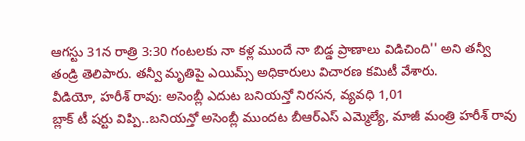ఆగస్టు 31న రాత్రి 3:30 గంటలకు నా కళ్ల ముందే నా బిడ్డ ప్రాణాలు విడిచింది'' అని తన్వీ తండ్రి తెలిపారు. తన్వీ మృతిపై ఎయిమ్స్ అధికారులు విచారణ కమిటీ వేశారు.
వీడియో, హరీశ్ రావు: అసెంబ్లీ ఎదుట బనియన్తో నిరసన, వ్యవధి 1,01
బ్లాక్ టీ షర్టు విప్పి..బనియన్తో అసెంబ్లీ ముందట బీఆర్ఎస్ ఎమ్మెల్యే, మాజీ మంత్రి హరీశ్ రావు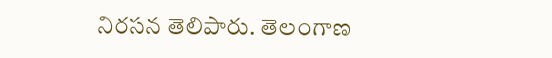నిరసన తెలిపారు. తెలంగాణ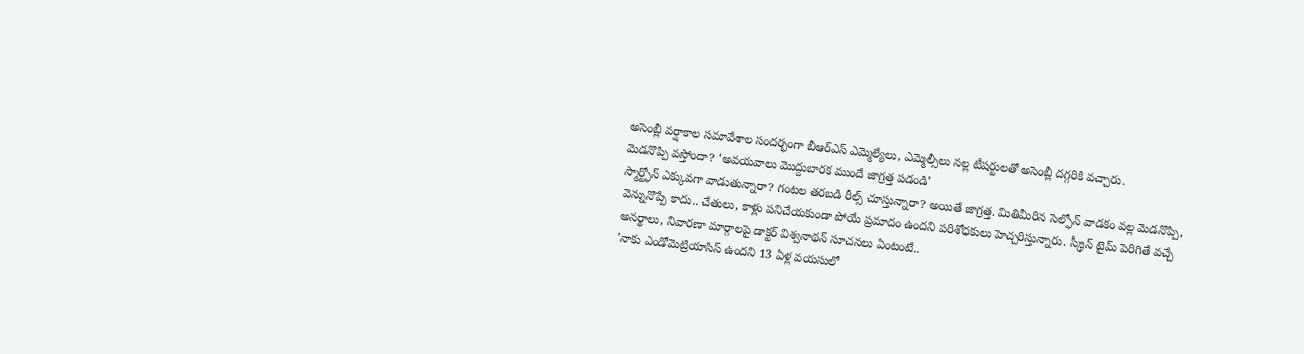అసెంబ్లీ వర్షాకాల సమావేశాల సందర్భంగా బీఆర్ఎస్ ఎమ్మెల్యేలు, ఎమ్మెల్సీలు నల్ల టీషర్టులతో అసెంబ్లీ దగ్గరికి వచ్చారు.
మెడనొప్పి వస్తోందా? ‘అవయవాలు మొద్దుబారక ముందే జాగ్రత్త పడండి’
స్మార్ట్ఫోన్ ఎక్కువగా వాడుతున్నారా? గంటల తరబడి రీల్స్ చూస్తున్నారా? అయితే జాగ్రత్త. మితిమీరిన సెల్ఫోన్ వాడకం వల్ల మెడనొప్పి, వెన్నునొప్పే కాదు.. చేతులు, కాళ్లు పనిచేయకుండా పోయే ప్రమాదం ఉందని పరిశోధకులు హెచ్చరిస్తున్నారు. స్క్రీన్ టైమ్ పెరిగితే వచ్చే అనర్థాలు, నివారణా మార్గాలపై డాక్టర్ విశ్వనాథన్ సూచనలు ఏంటంటే..
'నాకు ఎండోమెట్రియాసిస్ ఉందని 13 ఏళ్ల వయసులో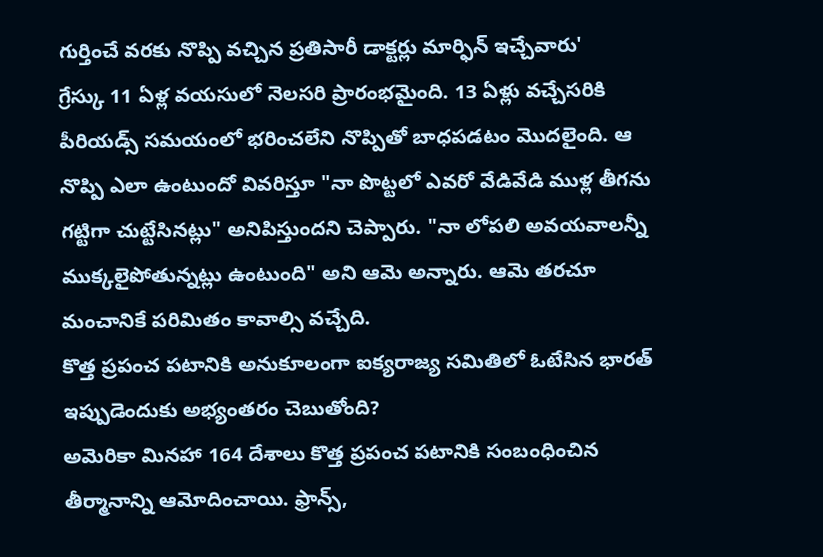గుర్తించే వరకు నొప్పి వచ్చిన ప్రతిసారీ డాక్టర్లు మార్ఫిన్ ఇచ్చేవారు'
గ్రేస్కు 11 ఏళ్ల వయసులో నెలసరి ప్రారంభమైంది. 13 ఏళ్లు వచ్చేసరికి పీరియడ్స్ సమయంలో భరించలేని నొప్పితో బాధపడటం మొదలైంది. ఆ నొప్పి ఎలా ఉంటుందో వివరిస్తూ "నా పొట్టలో ఎవరో వేడివేడి ముళ్ల తీగను గట్టిగా చుట్టేసినట్లు" అనిపిస్తుందని చెప్పారు. "నా లోపలి అవయవాలన్నీ ముక్కలైపోతున్నట్లు ఉంటుంది" అని ఆమె అన్నారు. ఆమె తరచూ మంచానికే పరిమితం కావాల్సి వచ్చేది.
కొత్త ప్రపంచ పటానికి అనుకూలంగా ఐక్యరాజ్య సమితిలో ఓటేసిన భారత్ ఇప్పుడెందుకు అభ్యంతరం చెబుతోంది?
అమెరికా మినహా 164 దేశాలు కొత్త ప్రపంచ పటానికి సంబంధించిన తీర్మానాన్ని ఆమోదించాయి. ఫ్రాన్స్,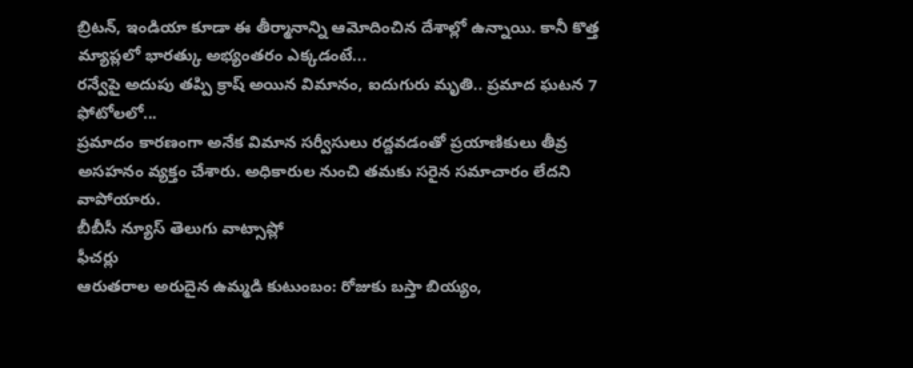బ్రిటన్, ఇండియా కూడా ఈ తీర్మానాన్ని ఆమోదించిన దేశాల్లో ఉన్నాయి. కానీ కొత్త మ్యాప్లలో భారత్కు అభ్యంతరం ఎక్కడంటే...
రన్వేపై అదుపు తప్పి క్రాష్ అయిన విమానం, ఐదుగురు మృతి.. ప్రమాద ఘటన 7 ఫోటోలలో...
ప్రమాదం కారణంగా అనేక విమాన సర్వీసులు రద్దవడంతో ప్రయాణికులు తీవ్ర అసహనం వ్యక్తం చేశారు. అధికారుల నుంచి తమకు సరైన సమాచారం లేదని వాపోయారు.
బీబీసీ న్యూస్ తెలుగు వాట్సాప్లో
ఫీచర్లు
ఆరుతరాల అరుదైన ఉమ్మడి కుటుంబం: రోజుకు బస్తా బియ్యం,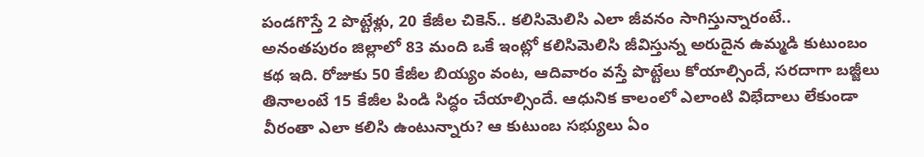పండగొస్తే 2 పొట్టేళ్లు, 20 కేజీల చికెన్.. కలిసిమెలిసి ఎలా జీవనం సాగిస్తున్నారంటే..
అనంతపురం జిల్లాలో 83 మంది ఒకే ఇంట్లో కలిసిమెలిసి జీవిస్తున్న అరుదైన ఉమ్మడి కుటుంబం కథ ఇది. రోజుకు 50 కేజీల బియ్యం వంట, ఆదివారం వస్తే పొట్టేలు కోయాల్సిందే, సరదాగా బజ్జీలు తినాలంటే 15 కేజీల పిండి సిద్ధం చేయాల్సిందే. ఆధునిక కాలంలో ఎలాంటి విభేదాలు లేకుండా వీరంతా ఎలా కలిసి ఉంటున్నారు? ఆ కుటుంబ సభ్యులు ఏం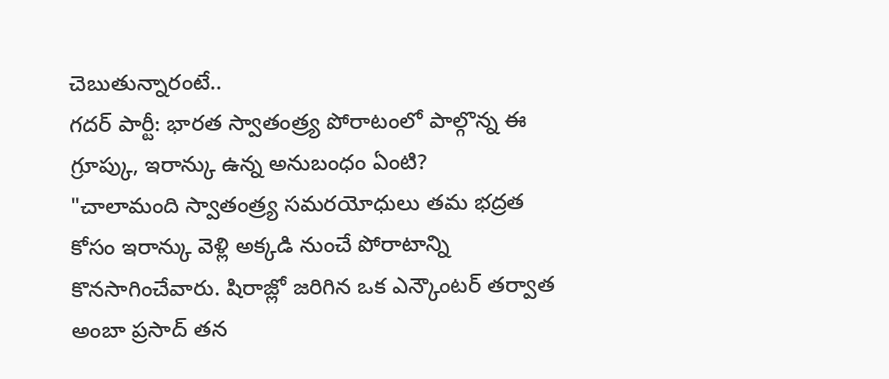చెబుతున్నారంటే..
గదర్ పార్టీ: భారత స్వాతంత్ర్య పోరాటంలో పాల్గొన్న ఈ గ్రూప్కు, ఇరాన్కు ఉన్న అనుబంధం ఏంటి?
"చాలామంది స్వాతంత్ర్య సమరయోధులు తమ భద్రత కోసం ఇరాన్కు వెళ్లి అక్కడి నుంచే పోరాటాన్ని కొనసాగించేవారు. షిరాజ్లో జరిగిన ఒక ఎన్కౌంటర్ తర్వాత అంబా ప్రసాద్ తన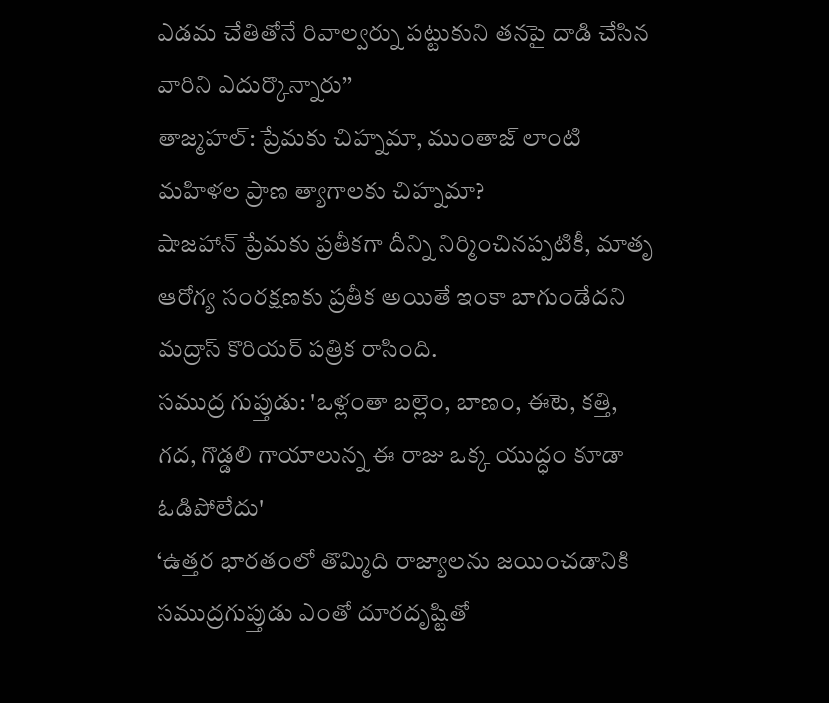ఎడమ చేతితోనే రివాల్వర్ను పట్టుకుని తనపై దాడి చేసిన వారిని ఎదుర్కొన్నారు’’
తాజ్మహల్: ప్రేమకు చిహ్నమా, ముంతాజ్ లాంటి మహిళల ప్రాణ త్యాగాలకు చిహ్నమా?
షాజహాన్ ప్రేమకు ప్రతీకగా దీన్ని నిర్మించినప్పటికీ, మాతృ ఆరోగ్య సంరక్షణకు ప్రతీక అయితే ఇంకా బాగుండేదని మద్రాస్ కొరియర్ పత్రిక రాసింది.
సముద్ర గుప్తుడు: 'ఒళ్లంతా బల్లెం, బాణం, ఈటె, కత్తి, గద, గొడ్డలి గాయాలున్న ఈ రాజు ఒక్క యుద్ధం కూడా ఓడిపోలేదు'
‘ఉత్తర భారతంలో తొమ్మిది రాజ్యాలను జయించడానికి సముద్రగుప్తుడు ఎంతో దూరదృష్టితో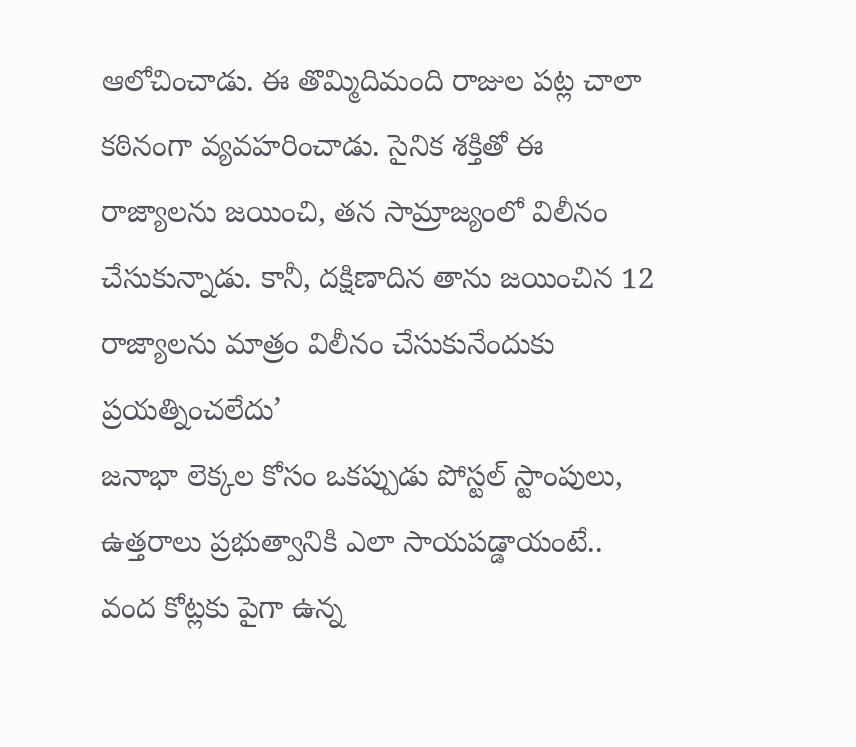ఆలోచించాడు. ఈ తొమ్మిదిమంది రాజుల పట్ల చాలా కఠినంగా వ్యవహరించాడు. సైనిక శక్తితో ఈ రాజ్యాలను జయించి, తన సామ్రాజ్యంలో విలీనం చేసుకున్నాడు. కానీ, దక్షిణాదిన తాను జయించిన 12 రాజ్యాలను మాత్రం విలీనం చేసుకునేందుకు ప్రయత్నించలేదు’
జనాభా లెక్కల కోసం ఒకప్పుడు పోస్టల్ స్టాంపులు, ఉత్తరాలు ప్రభుత్వానికి ఎలా సాయపడ్డాయంటే..
వంద కోట్లకు పైగా ఉన్న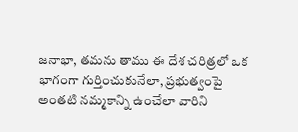జనాభా, తమను తాము ఈ దేశ చరిత్రలో ఒక భాగంగా గుర్తించుకునేలా, ప్రభుత్వంపై అంతటి నమ్మకాన్ని ఉంచేలా వారిని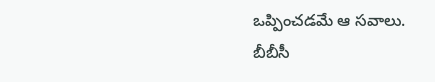ఒప్పించడమే ఆ సవాలు.
బీబీసీ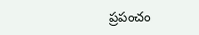ప్రపంచం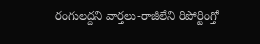రంగులద్దని వార్తలు-రాజీలేని రిపోర్టింగ్తో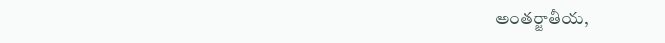అంతర్జాతీయ,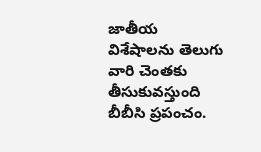జాతీయ విశేషాలను తెలుగు వారి చెంతకు తీసుకువస్తుంది బీబీసి ప్రపంచం.